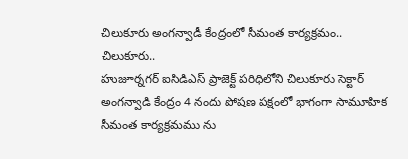చిలుకూరు అంగన్వాడీ కేంద్రంలో సీమంత కార్యక్రమం..
చిలుకూరు..
హుజూర్నగర్ ఐసిడిఎస్ ప్రాజెక్ట్ పరిధిలోని చిలుకూరు సెక్టార్ అంగన్వాడి కేంద్రం 4 నందు పోషణ పక్షంలో భాగంగా సామూహిక సీమంత కార్యక్రమము ను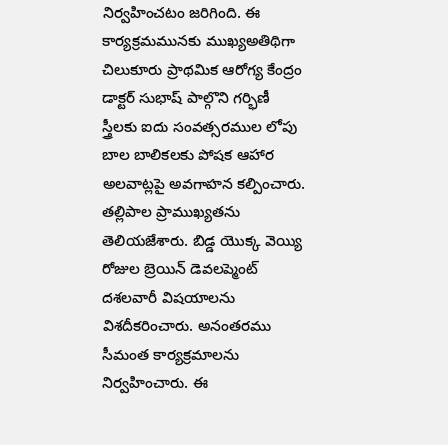నిర్వహించటం జరిగింది. ఈ కార్యక్రమమునకు ముఖ్యఅతిథిగా చిలుకూరు ప్రాథమిక ఆరోగ్య కేంద్రం డాక్టర్ సుభాష్ పాల్గొని గర్భిణీ స్త్రీలకు ఐదు సంవత్సరముల లోపు బాల బాలికలకు పోషక ఆహార అలవాట్లపై అవగాహన కల్పించారు. తల్లిపాల ప్రాముఖ్యతను తెలియజేశారు. బిడ్డ యొక్క వెయ్యి రోజుల బ్రెయిన్ డెవలప్మెంట్ దశలవారీ విషయాలను విశదీకరించారు. అనంతరము సీమంత కార్యక్రమాలను నిర్వహించారు. ఈ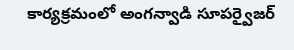కార్యక్రమంలో అంగన్వాడి సూపర్వైజర్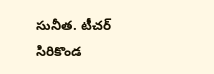సునీత. టీచర్ సిరికొండ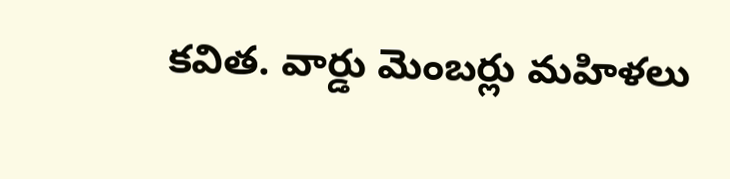కవిత. వార్డు మెంబర్లు మహిళలు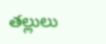తల్లులు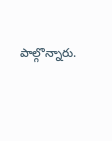పాల్గొన్నారు.